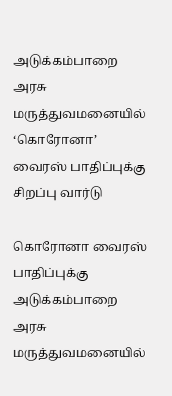அடுக்கம்பாறை அரசு மருத்துவமனையில் ‘கொரோனா’ வைரஸ் பாதிப்புக்கு சிறப்பு வார்டு

கொரோனா வைரஸ் பாதிப்புக்கு அடுக்கம்பாறை அரசு மருத்துவமனையில்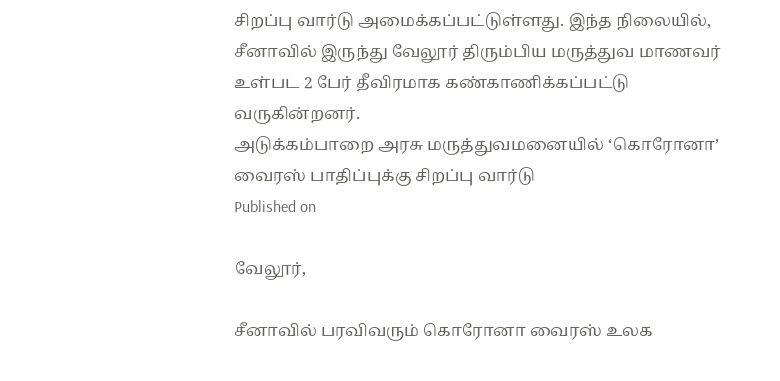சிறப்பு வார்டு அமைக்கப்பட்டுள்ளது. இந்த நிலையில், சீனாவில் இருந்து வேலூர் திரும்பிய மருத்துவ மாணவர் உள்பட 2 பேர் தீவிரமாக கண்காணிக்கப்பட்டு வருகின்றனர்.
அடுக்கம்பாறை அரசு மருத்துவமனையில் ‘கொரோனா’ வைரஸ் பாதிப்புக்கு சிறப்பு வார்டு
Published on

வேலூர்,

சீனாவில் பரவிவரும் கொரோனா வைரஸ் உலக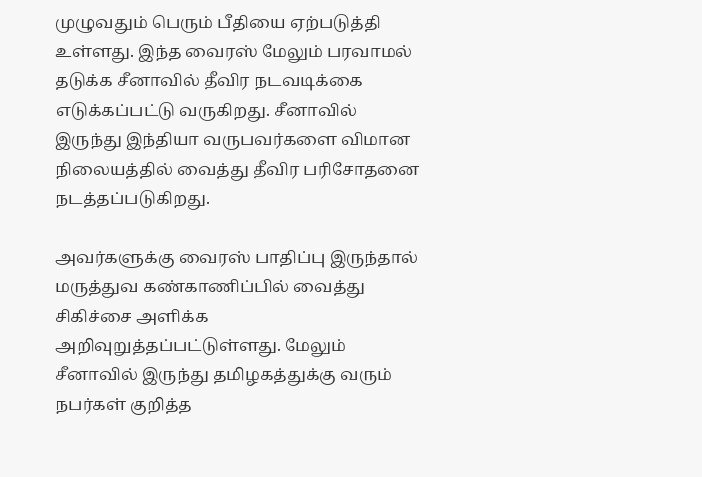முழுவதும் பெரும் பீதியை ஏற்படுத்தி உள்ளது. இந்த வைரஸ் மேலும் பரவாமல் தடுக்க சீனாவில் தீவிர நடவடிக்கை எடுக்கப்பட்டு வருகிறது. சீனாவில் இருந்து இந்தியா வருபவர்களை விமான நிலையத்தில் வைத்து தீவிர பரிசோதனை நடத்தப்படுகிறது.

அவர்களுக்கு வைரஸ் பாதிப்பு இருந்தால் மருத்துவ கண்காணிப்பில் வைத்து சிகிச்சை அளிக்க அறிவுறுத்தப்பட்டுள்ளது. மேலும் சீனாவில் இருந்து தமிழகத்துக்கு வரும் நபர்கள் குறித்த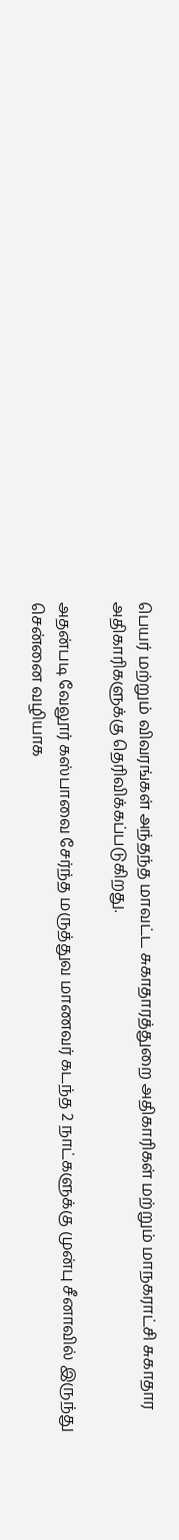பெயர் மற்றும் விவரங்கள் அந்தந்த மாவட்ட சுகாதாரத்துறை அதிகாரிகள் மற்றும் மாநகராட்சி சுகாதார அதிகாரிகளுக்கு தெரிவிக்கப்படுகிறது.

அதன்படி வேலூர் கஸ்பாவை சேர்ந்த மருத்துவ மாணவர் கடந்த 2 நாட்களுக்கு முன்பு சீனாவில் இருந்து சென்னை வழியாக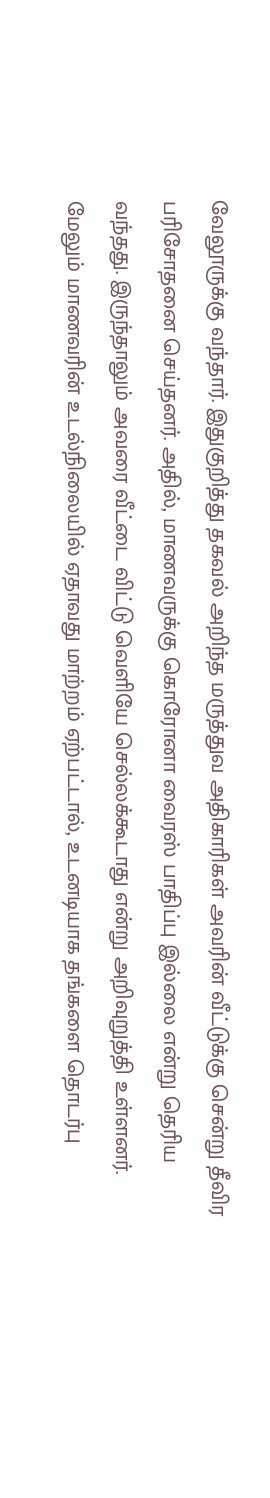வேலூருக்கு வந்தார். இதுகுறித்து தகவல் அறிந்த மருத்துவ அதிகாரிகள் அவரின் வீட்டுக்கு சென்று தீவிர பரிசோதனை செய்தனர். அதில், மாணவருக்கு கொரோனா வைரஸ் பாதிப்பு இல்லை என்று தெரிய வந்தது. இருந்தாலும் அவரை வீட்டை விட்டு வெளியே செல்லக்கூடாது என்று அறிவுறுத்தி உள்ளனர். மேலும் மாணவரின் உடல்நிலையில் ஏதாவது மாற்றம் ஏற்பட்டால், உடனடியாக தங்களை தொடர்பு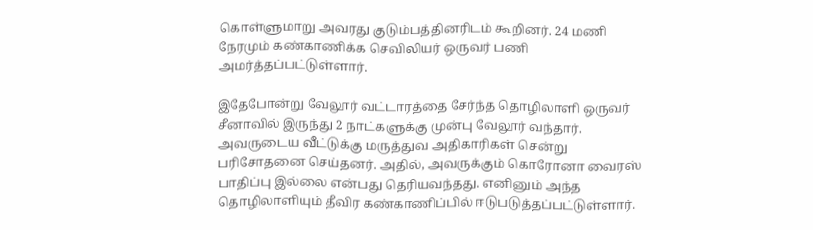கொள்ளுமாறு அவரது குடும்பத்தினரிடம் கூறினர். 24 மணி நேரமும் கண்காணிக்க செவிலியர் ஒருவர் பணி அமர்த்தப்பட்டுள்ளார்.

இதேபோன்று வேலூர் வட்டாரத்தை சேர்ந்த தொழிலாளி ஒருவர் சீனாவில் இருந்து 2 நாட்களுக்கு முன்பு வேலூர் வந்தார். அவருடைய வீட்டுக்கு மருத்துவ அதிகாரிகள் சென்று பரிசோதனை செய்தனர். அதில், அவருக்கும் கொரோனா வைரஸ் பாதிப்பு இல்லை என்பது தெரியவந்தது. எனினும் அந்த தொழிலாளியும் தீவிர கண்காணிப்பில் ஈடுபடுத்தப்பட்டுள்ளார்.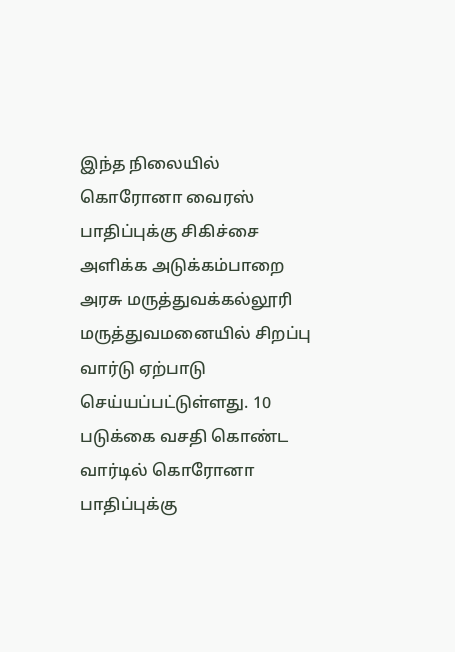இந்த நிலையில் கொரோனா வைரஸ் பாதிப்புக்கு சிகிச்சை அளிக்க அடுக்கம்பாறை அரசு மருத்துவக்கல்லூரி மருத்துவமனையில் சிறப்பு வார்டு ஏற்பாடு செய்யப்பட்டுள்ளது. 10 படுக்கை வசதி கொண்ட வார்டில் கொரோனா பாதிப்புக்கு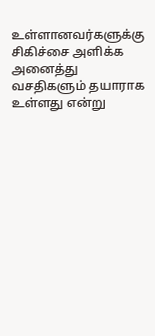உள்ளானவர்களுக்கு சிகிச்சை அளிக்க அனைத்து வசதிகளும் தயாராக உள்ளது என்று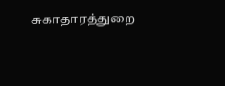சுகாதாரத்துறை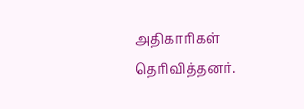அதிகாரிகள் தெரிவித்தனர்.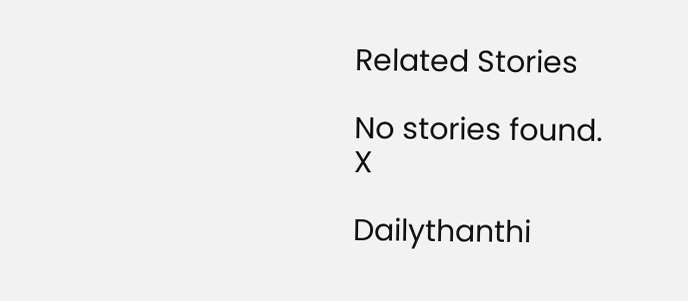Related Stories

No stories found.
X

Dailythanthi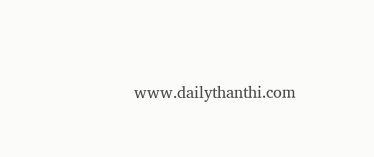www.dailythanthi.com